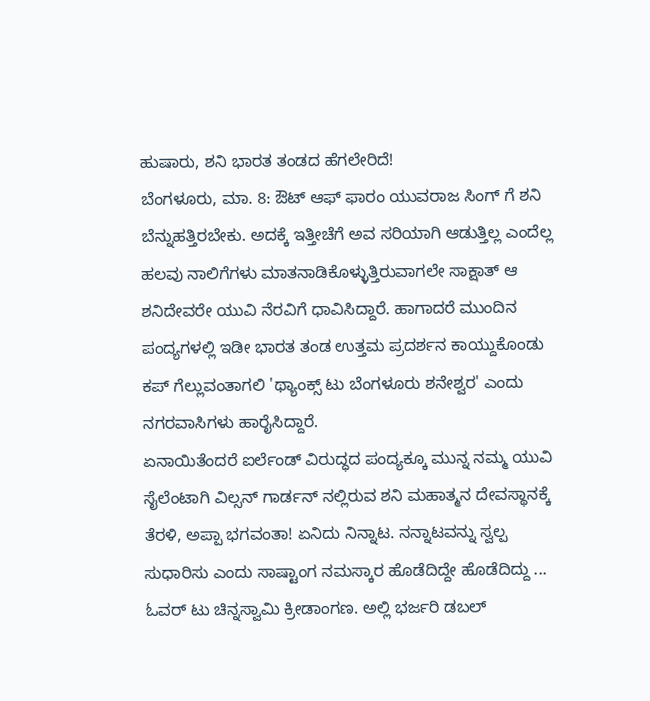ಹುಷಾರು, ಶನಿ ಭಾರತ ತಂಡದ ಹೆಗಲೇರಿದೆ!
ಬೆಂಗಳೂರು, ಮಾ. 8: ಔಟ್ ಆಫ್ ಫಾರಂ ಯುವರಾಜ ಸಿಂಗ್ ಗೆ ಶನಿ ಬೆನ್ನುಹತ್ತಿರಬೇಕು. ಅದಕ್ಕೆ ಇತ್ತೀಚೆಗೆ ಅವ ಸರಿಯಾಗಿ ಆಡುತ್ತಿಲ್ಲ ಎಂದೆಲ್ಲ ಹಲವು ನಾಲಿಗೆಗಳು ಮಾತನಾಡಿಕೊಳ್ಳುತ್ತಿರುವಾಗಲೇ ಸಾಕ್ಷಾತ್ ಆ ಶನಿದೇವರೇ ಯುವಿ ನೆರವಿಗೆ ಧಾವಿಸಿದ್ದಾರೆ. ಹಾಗಾದರೆ ಮುಂದಿನ ಪಂದ್ಯಗಳಲ್ಲಿ ಇಡೀ ಭಾರತ ತಂಡ ಉತ್ತಮ ಪ್ರದರ್ಶನ ಕಾಯ್ದುಕೊಂಡು ಕಪ್ ಗೆಲ್ಲುವಂತಾಗಲಿ 'ಥ್ಯಾಂಕ್ಸ್ ಟು ಬೆಂಗಳೂರು ಶನೇಶ್ವರ' ಎಂದು ನಗರವಾಸಿಗಳು ಹಾರೈಸಿದ್ದಾರೆ.
ಏನಾಯಿತೆಂದರೆ ಐರ್ಲೆಂಡ್ ವಿರುದ್ಧದ ಪಂದ್ಯಕ್ಕೂ ಮುನ್ನ ನಮ್ಮ ಯುವಿ ಸೈಲೆಂಟಾಗಿ ವಿಲ್ಸನ್ ಗಾರ್ಡನ್ ನಲ್ಲಿರುವ ಶನಿ ಮಹಾತ್ಮನ ದೇವಸ್ಥಾನಕ್ಕೆ ತೆರಳಿ, ಅಪ್ಪಾ ಭಗವಂತಾ! ಏನಿದು ನಿನ್ನಾಟ. ನನ್ನಾಟವನ್ನು ಸ್ವಲ್ಪ ಸುಧಾರಿಸು ಎಂದು ಸಾಷ್ಟಾಂಗ ನಮಸ್ಕಾರ ಹೊಡೆದಿದ್ದೇ ಹೊಡೆದಿದ್ದು ... ಓವರ್ ಟು ಚಿನ್ನಸ್ವಾಮಿ ಕ್ರೀಡಾಂಗಣ. ಅಲ್ಲಿ ಭರ್ಜರಿ ಡಬಲ್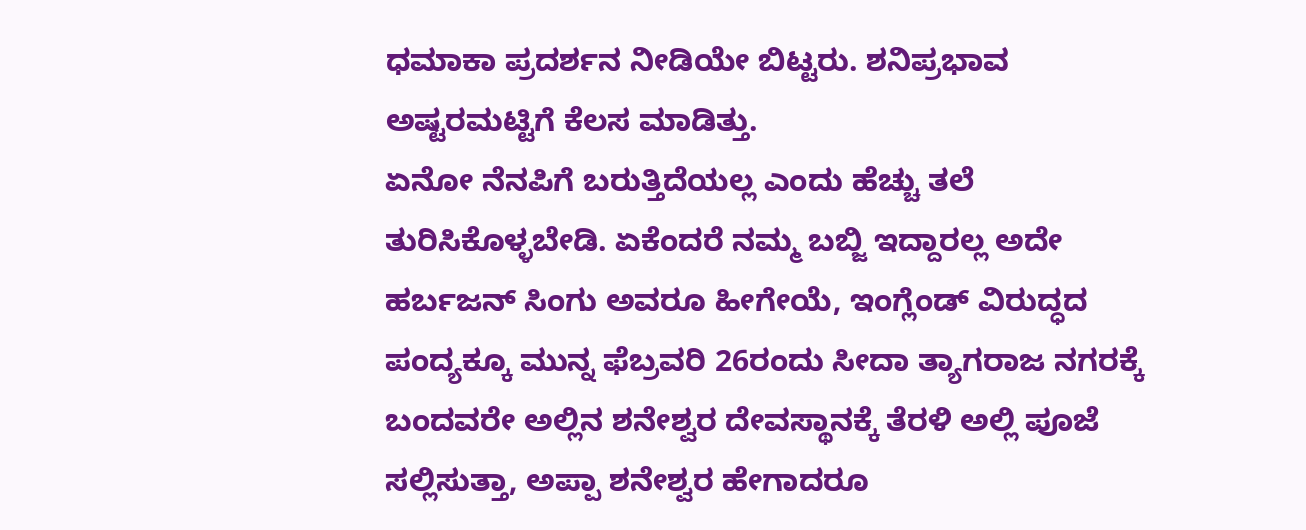ಧಮಾಕಾ ಪ್ರದರ್ಶನ ನೀಡಿಯೇ ಬಿಟ್ಟರು. ಶನಿಪ್ರಭಾವ ಅಷ್ಟರಮಟ್ಟಿಗೆ ಕೆಲಸ ಮಾಡಿತ್ತು.
ಏನೋ ನೆನಪಿಗೆ ಬರುತ್ತಿದೆಯಲ್ಲ ಎಂದು ಹೆಚ್ಚು ತಲೆ ತುರಿಸಿಕೊಳ್ಳಬೇಡಿ. ಏಕೆಂದರೆ ನಮ್ಮ ಬಬ್ಜಿ ಇದ್ದಾರಲ್ಲ ಅದೇ ಹರ್ಬಜನ್ ಸಿಂಗು ಅವರೂ ಹೀಗೇಯೆ, ಇಂಗ್ಲೆಂಡ್ ವಿರುದ್ಧದ ಪಂದ್ಯಕ್ಕೂ ಮುನ್ನ ಫೆಬ್ರವರಿ 26ರಂದು ಸೀದಾ ತ್ಯಾಗರಾಜ ನಗರಕ್ಕೆ ಬಂದವರೇ ಅಲ್ಲಿನ ಶನೇಶ್ವರ ದೇವಸ್ಥಾನಕ್ಕೆ ತೆರಳಿ ಅಲ್ಲಿ ಪೂಜೆ ಸಲ್ಲಿಸುತ್ತಾ, ಅಪ್ಪಾ ಶನೇಶ್ವರ ಹೇಗಾದರೂ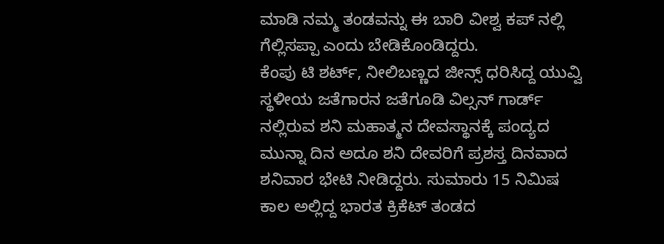ಮಾಡಿ ನಮ್ಮ ತಂಡವನ್ನು ಈ ಬಾರಿ ವೀಶ್ವ ಕಪ್ ನಲ್ಲಿ ಗೆಲ್ಲಿಸಪ್ಪಾ ಎಂದು ಬೇಡಿಕೊಂಡಿದ್ದರು.
ಕೆಂಪು ಟಿ ಶರ್ಟ್, ನೀಲಿಬಣ್ಣದ ಜೀನ್ಸ್ ಧರಿಸಿದ್ದ ಯುವ್ವಿ ಸ್ಥಳೀಯ ಜತೆಗಾರನ ಜತೆಗೂಡಿ ವಿಲ್ಸನ್ ಗಾರ್ಡ್ ನಲ್ಲಿರುವ ಶನಿ ಮಹಾತ್ಮನ ದೇವಸ್ಥಾನಕ್ಕೆ ಪಂದ್ಯದ ಮುನ್ನಾ ದಿನ ಅದೂ ಶನಿ ದೇವರಿಗೆ ಪ್ರಶಸ್ತ ದಿನವಾದ ಶನಿವಾರ ಭೇಟಿ ನೀಡಿದ್ದರು. ಸುಮಾರು 15 ನಿಮಿಷ ಕಾಲ ಅಲ್ಲಿದ್ದ ಭಾರತ ಕ್ರಿಕೆಟ್ ತಂಡದ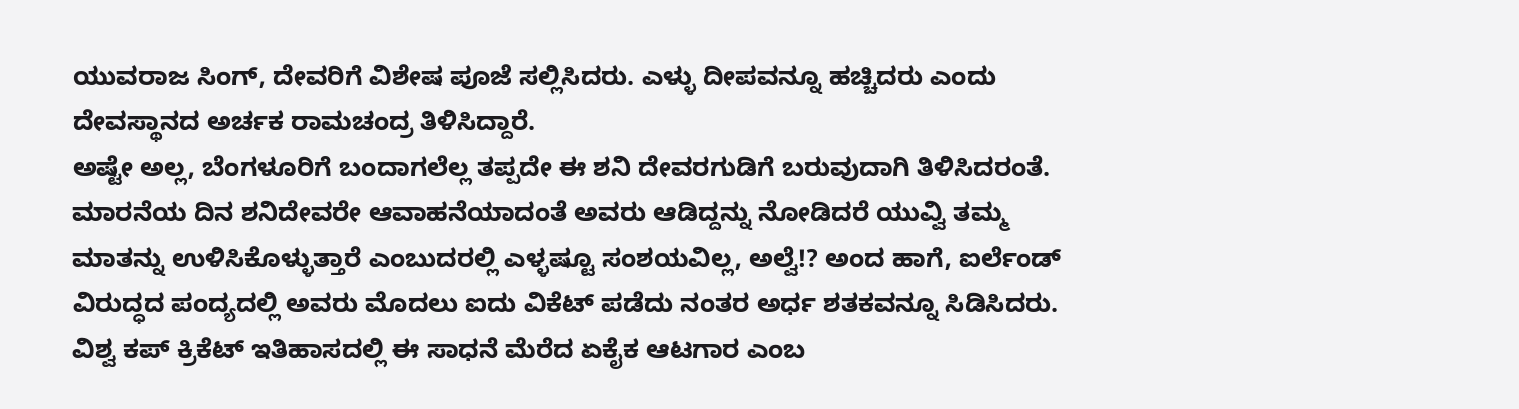ಯುವರಾಜ ಸಿಂಗ್, ದೇವರಿಗೆ ವಿಶೇಷ ಪೂಜೆ ಸಲ್ಲಿಸಿದರು. ಎಳ್ಳು ದೀಪವನ್ನೂ ಹಚ್ಚಿದರು ಎಂದು ದೇವಸ್ಥಾನದ ಅರ್ಚಕ ರಾಮಚಂದ್ರ ತಿಳಿಸಿದ್ದಾರೆ.
ಅಷ್ಟೇ ಅಲ್ಲ, ಬೆಂಗಳೂರಿಗೆ ಬಂದಾಗಲೆಲ್ಲ ತಪ್ಪದೇ ಈ ಶನಿ ದೇವರಗುಡಿಗೆ ಬರುವುದಾಗಿ ತಿಳಿಸಿದರಂತೆ. ಮಾರನೆಯ ದಿನ ಶನಿದೇವರೇ ಆವಾಹನೆಯಾದಂತೆ ಅವರು ಆಡಿದ್ದನ್ನು ನೋಡಿದರೆ ಯುವ್ವಿ ತಮ್ಮ ಮಾತನ್ನು ಉಳಿಸಿಕೊಳ್ಳುತ್ತಾರೆ ಎಂಬುದರಲ್ಲಿ ಎಳ್ಳಷ್ಟೂ ಸಂಶಯವಿಲ್ಲ, ಅಲ್ವೆ!? ಅಂದ ಹಾಗೆ, ಐರ್ಲೆಂಡ್ ವಿರುದ್ಧದ ಪಂದ್ಯದಲ್ಲಿ ಅವರು ಮೊದಲು ಐದು ವಿಕೆಟ್ ಪಡೆದು ನಂತರ ಅರ್ಧ ಶತಕವನ್ನೂ ಸಿಡಿಸಿದರು. ವಿಶ್ವ ಕಪ್ ಕ್ರಿಕೆಟ್ ಇತಿಹಾಸದಲ್ಲಿ ಈ ಸಾಧನೆ ಮೆರೆದ ಏಕೈಕ ಆಟಗಾರ ಎಂಬ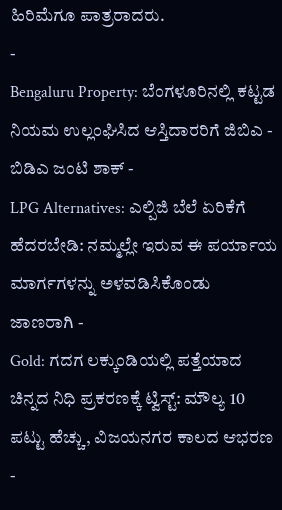ಹಿರಿಮೆಗೂ ಪಾತ್ರರಾದರು.
-
Bengaluru Property: ಬೆಂಗಳೂರಿನಲ್ಲಿ ಕಟ್ಟಡ ನಿಯಮ ಉಲ್ಲಂಘಿಸಿದ ಆಸ್ತಿದಾರರಿಗೆ ಜಿಬಿಎ - ಬಿಡಿಎ ಜಂಟಿ ಶಾಕ್ -
LPG Alternatives: ಎಲ್ಪಿಜಿ ಬೆಲೆ ಏರಿಕೆಗೆ ಹೆದರಬೇಡಿ: ನಮ್ಮಲ್ಲೇ ಇರುವ ಈ ಪರ್ಯಾಯ ಮಾರ್ಗಗಳನ್ನು ಅಳವಡಿಸಿಕೊಂಡು ಜಾಣರಾಗಿ -
Gold: ಗದಗ ಲಕ್ಕುಂಡಿಯಲ್ಲಿ ಪತ್ತೆಯಾದ ಚಿನ್ನದ ನಿಧಿ ಪ್ರಕರಣಕ್ಕೆ ಟ್ವಿಸ್ಟ್: ಮೌಲ್ಯ 10 ಪಟ್ಟು ಹೆಚ್ಚು, ವಿಜಯನಗರ ಕಾಲದ ಆಭರಣ -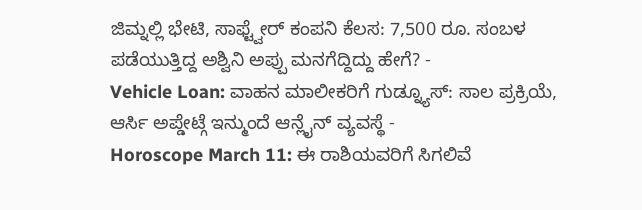ಜಿಮ್ನಲ್ಲಿ ಭೇಟಿ, ಸಾಫ್ಟ್ವೇರ್ ಕಂಪನಿ ಕೆಲಸ: 7,500 ರೂ. ಸಂಬಳ ಪಡೆಯುತ್ತಿದ್ದ ಅಶ್ವಿನಿ ಅಪ್ಪು ಮನಗೆದ್ದಿದ್ದು ಹೇಗೆ? -
Vehicle Loan: ವಾಹನ ಮಾಲೀಕರಿಗೆ ಗುಡ್ನ್ಯೂಸ್: ಸಾಲ ಪ್ರಕ್ರಿಯೆ, ಆರ್ಸಿ ಅಪ್ಡೇಟ್ಗೆ ಇನ್ಮುಂದೆ ಆನ್ಲೈನ್ ವ್ಯವಸ್ಥೆ -
Horoscope March 11: ಈ ರಾಶಿಯವರಿಗೆ ಸಿಗಲಿವೆ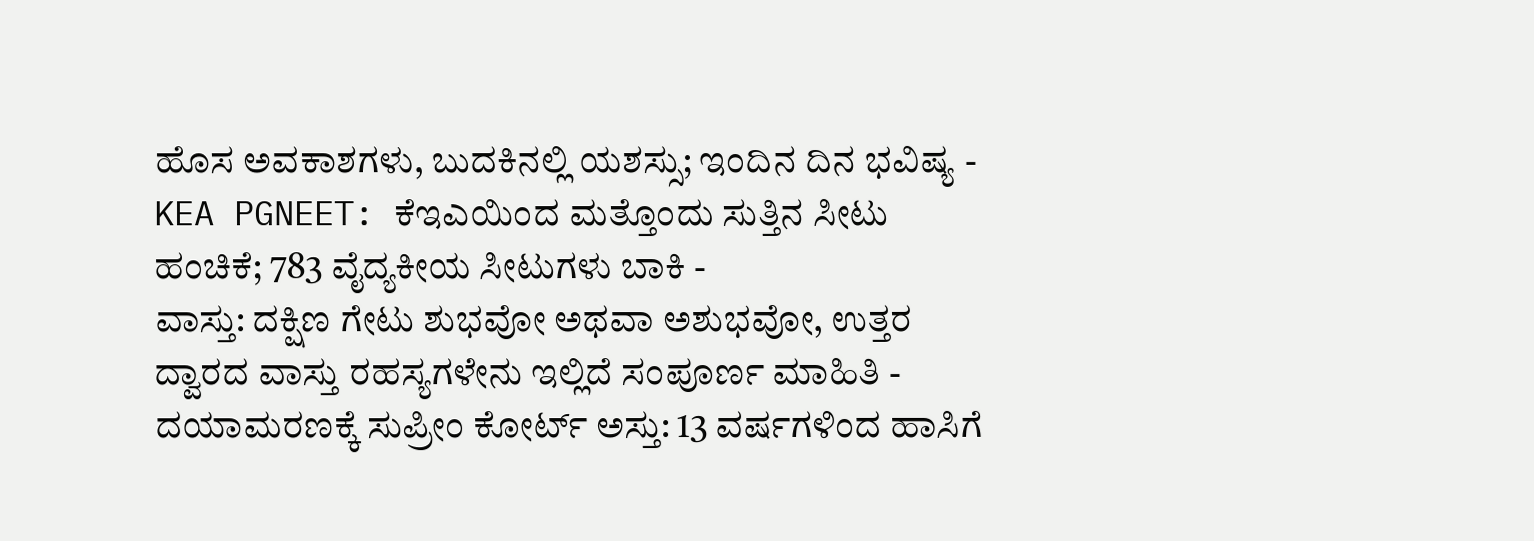ಹೊಸ ಅವಕಾಶಗಳು, ಬುದಕಿನಲ್ಲಿ ಯಶಸ್ಸು; ಇಂದಿನ ದಿನ ಭವಿಷ್ಯ -
KEA PGNEET: ಕೆಇಎಯಿಂದ ಮತ್ತೊಂದು ಸುತ್ತಿನ ಸೀಟು ಹಂಚಿಕೆ; 783 ವೈದ್ಯಕೀಯ ಸೀಟುಗಳು ಬಾಕಿ -
ವಾಸ್ತು: ದಕ್ಷಿಣ ಗೇಟು ಶುಭವೋ ಅಥವಾ ಅಶುಭವೋ, ಉತ್ತರ ದ್ವಾರದ ವಾಸ್ತು ರಹಸ್ಯಗಳೇನು ಇಲ್ಲಿದೆ ಸಂಪೂರ್ಣ ಮಾಹಿತಿ -
ದಯಾಮರಣಕ್ಕೆ ಸುಪ್ರೀಂ ಕೋರ್ಟ್ ಅಸ್ತು: 13 ವರ್ಷಗಳಿಂದ ಹಾಸಿಗೆ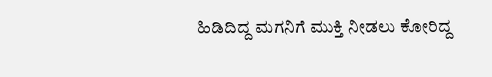ಹಿಡಿದಿದ್ದ ಮಗನಿಗೆ ಮುಕ್ತಿ ನೀಡಲು ಕೋರಿದ್ದ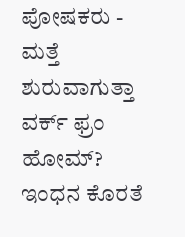ಪೋಷಕರು -
ಮತ್ತೆ ಶುರುವಾಗುತ್ತಾ ವರ್ಕ್ ಫ್ರಂ ಹೋಮ್? ಇಂಧನ ಕೊರತೆ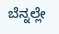ಬೆನ್ನಲ್ಲೇ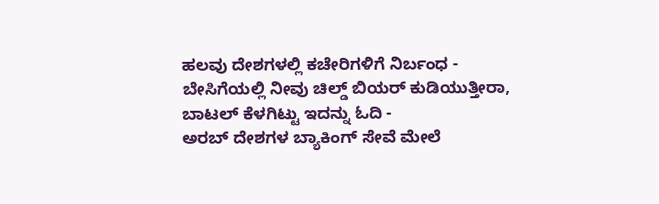ಹಲವು ದೇಶಗಳಲ್ಲಿ ಕಚೇರಿಗಳಿಗೆ ನಿರ್ಬಂಧ -
ಬೇಸಿಗೆಯಲ್ಲಿ ನೀವು ಚಿಲ್ಡ್ ಬಿಯರ್ ಕುಡಿಯುತ್ತೀರಾ, ಬಾಟಲ್ ಕೆಳಗಿಟ್ಟು ಇದನ್ನು ಓದಿ -
ಅರಬ್ ದೇಶಗಳ ಬ್ಯಾಕಿಂಗ್ ಸೇವೆ ಮೇಲೆ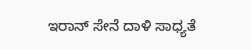ಇರಾನ್ ಸೇನೆ ದಾಳಿ ಸಾಧ್ಯತೆ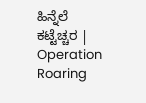ಹಿನ್ನೆಲೆ ಕಟ್ಟೆಚ್ಚರ | Operation Roaring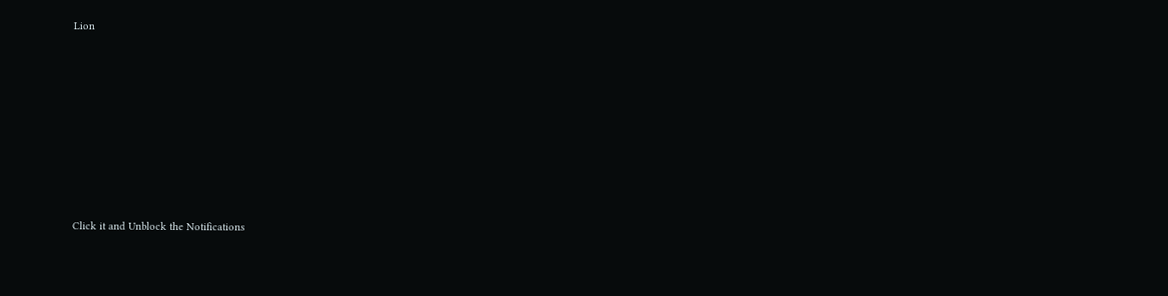Lion












Click it and Unblock the Notifications